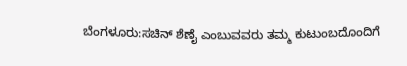ಬೆಂಗಳೂರು:ಸಚಿನ್ ಶೆಣೈ ಎಂಬುವವರು ತಮ್ಮ ಕುಟುಂಬದೊಂದಿಗೆ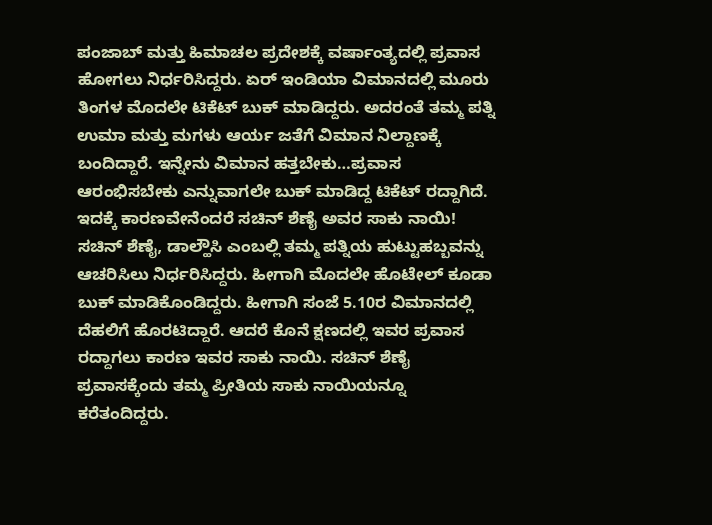ಪಂಜಾಬ್ ಮತ್ತು ಹಿಮಾಚಲ ಪ್ರದೇಶಕ್ಕೆ ವರ್ಷಾಂತ್ಯದಲ್ಲಿ ಪ್ರವಾಸ ಹೋಗಲು ನಿರ್ಧರಿಸಿದ್ದರು. ಏರ್ ಇಂಡಿಯಾ ವಿಮಾನದಲ್ಲಿ ಮೂರು ತಿಂಗಳ ಮೊದಲೇ ಟಿಕೆಟ್ ಬುಕ್ ಮಾಡಿದ್ದರು. ಅದರಂತೆ ತಮ್ಮ ಪತ್ನಿ ಉಮಾ ಮತ್ತು ಮಗಳು ಆರ್ಯ ಜತೆಗೆ ವಿಮಾನ ನಿಲ್ದಾಣಕ್ಕೆ ಬಂದಿದ್ದಾರೆ. ಇನ್ನೇನು ವಿಮಾನ ಹತ್ತಬೇಕು…ಪ್ರವಾಸ ಆರಂಭಿಸಬೇಕು ಎನ್ನುವಾಗಲೇ ಬುಕ್ ಮಾಡಿದ್ದ ಟಿಕೆಟ್ ರದ್ದಾಗಿದೆ. ಇದಕ್ಕೆ ಕಾರಣವೇನೆಂದರೆ ಸಚಿನ್ ಶೆಣೈ ಅವರ ಸಾಕು ನಾಯಿ!
ಸಚಿನ್ ಶೆಣೈ, ಡಾಲ್ಹೌಸಿ ಎಂಬಲ್ಲಿ ತಮ್ಮ ಪತ್ನಿಯ ಹುಟ್ಟುಹಬ್ಬವನ್ನು ಆಚರಿಸಿಲು ನಿರ್ಧರಿಸಿದ್ದರು. ಹೀಗಾಗಿ ಮೊದಲೇ ಹೊಟೇಲ್ ಕೂಡಾ ಬುಕ್ ಮಾಡಿಕೊಂಡಿದ್ದರು. ಹೀಗಾಗಿ ಸಂಜೆ 5.10ರ ವಿಮಾನದಲ್ಲಿ ದೆಹಲಿಗೆ ಹೊರಟಿದ್ದಾರೆ. ಆದರೆ ಕೊನೆ ಕ್ಷಣದಲ್ಲಿ ಇವರ ಪ್ರವಾಸ ರದ್ದಾಗಲು ಕಾರಣ ಇವರ ಸಾಕು ನಾಯಿ. ಸಚಿನ್ ಶೆಣೈ ಪ್ರವಾಸಕ್ಕೆಂದು ತಮ್ಮ ಪ್ರೀತಿಯ ಸಾಕು ನಾಯಿಯನ್ನೂ ಕರೆತಂದಿದ್ದರು.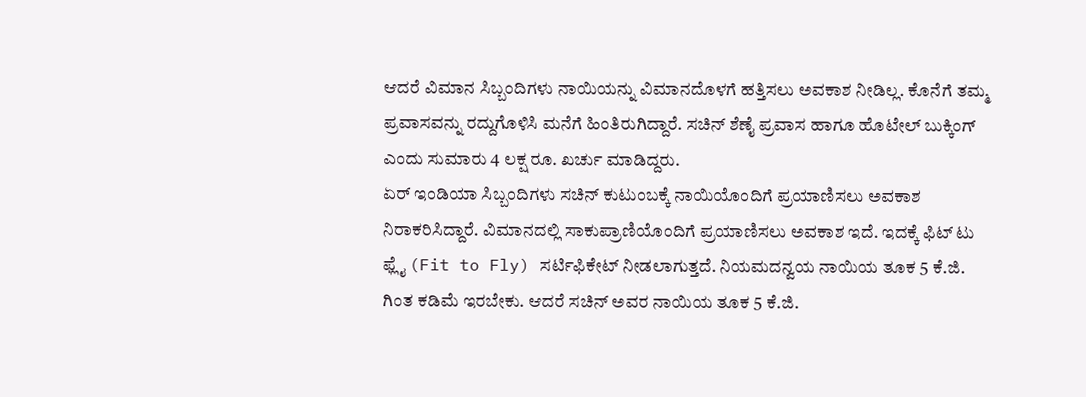ಆದರೆ ವಿಮಾನ ಸಿಬ್ಬಂದಿಗಳು ನಾಯಿಯನ್ನು ವಿಮಾನದೊಳಗೆ ಹತ್ತಿಸಲು ಅವಕಾಶ ನೀಡಿಲ್ಲ. ಕೊನೆಗೆ ತಮ್ಮ ಪ್ರವಾಸವನ್ನು ರದ್ದುಗೊಳಿಸಿ ಮನೆಗೆ ಹಿಂತಿರುಗಿದ್ದಾರೆ. ಸಚಿನ್ ಶೆಣೈ ಪ್ರವಾಸ ಹಾಗೂ ಹೊಟೇಲ್ ಬುಕ್ಕಿಂಗ್ ಎಂದು ಸುಮಾರು 4 ಲಕ್ಷ ರೂ. ಖರ್ಚು ಮಾಡಿದ್ದರು.
ಏರ್ ಇಂಡಿಯಾ ಸಿಬ್ಬಂದಿಗಳು ಸಚಿನ್ ಕುಟುಂಬಕ್ಕೆ ನಾಯಿಯೊಂದಿಗೆ ಪ್ರಯಾಣಿಸಲು ಅವಕಾಶ ನಿರಾಕರಿಸಿದ್ದಾರೆ. ವಿಮಾನದಲ್ಲಿ ಸಾಕುಪ್ರಾಣಿಯೊಂದಿಗೆ ಪ್ರಯಾಣಿಸಲು ಅವಕಾಶ ಇದೆ. ಇದಕ್ಕೆ ಫಿಟ್ ಟು ಫ್ಲೈ (Fit to Fly) ಸರ್ಟಿಫಿಕೇಟ್ ನೀಡಲಾಗುತ್ತದೆ. ನಿಯಮದನ್ವಯ ನಾಯಿಯ ತೂಕ 5 ಕೆ.ಜಿ. ಗಿಂತ ಕಡಿಮೆ ಇರಬೇಕು. ಆದರೆ ಸಚಿನ್ ಅವರ ನಾಯಿಯ ತೂಕ 5 ಕೆ.ಜಿ.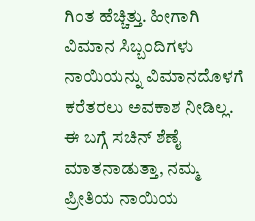ಗಿಂತ ಹೆಚ್ಚಿತ್ತು. ಹೀಗಾಗಿ ವಿಮಾನ ಸಿಬ್ಬಂದಿಗಳು ನಾಯಿಯನ್ನು ವಿಮಾನದೊಳಗೆ ಕರೆತರಲು ಅವಕಾಶ ನೀಡಿಲ್ಲ.
ಈ ಬಗ್ಗೆ ಸಚಿನ್ ಶೆಣೈ ಮಾತನಾಡುತ್ತಾ, ನಮ್ಮ ಪ್ರೀತಿಯ ನಾಯಿಯ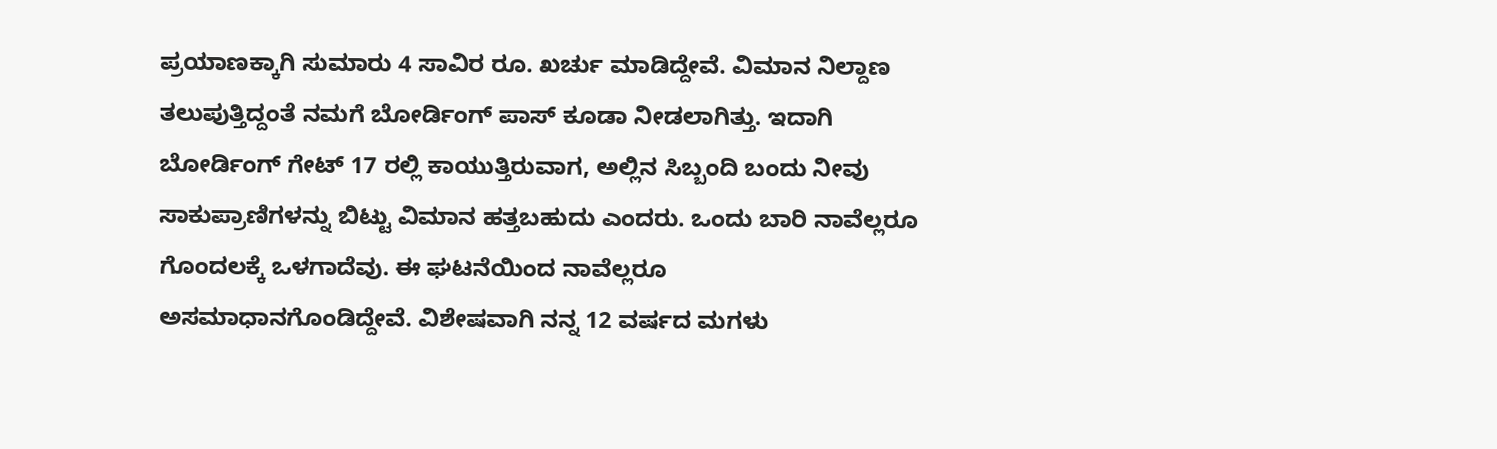ಪ್ರಯಾಣಕ್ಕಾಗಿ ಸುಮಾರು 4 ಸಾವಿರ ರೂ. ಖರ್ಚು ಮಾಡಿದ್ದೇವೆ. ವಿಮಾನ ನಿಲ್ದಾಣ ತಲುಪುತ್ತಿದ್ದಂತೆ ನಮಗೆ ಬೋರ್ಡಿಂಗ್ ಪಾಸ್ ಕೂಡಾ ನೀಡಲಾಗಿತ್ತು. ಇದಾಗಿ ಬೋರ್ಡಿಂಗ್ ಗೇಟ್ 17 ರಲ್ಲಿ ಕಾಯುತ್ತಿರುವಾಗ, ಅಲ್ಲಿನ ಸಿಬ್ಬಂದಿ ಬಂದು ನೀವು ಸಾಕುಪ್ರಾಣಿಗಳನ್ನು ಬಿಟ್ಟು ವಿಮಾನ ಹತ್ತಬಹುದು ಎಂದರು. ಒಂದು ಬಾರಿ ನಾವೆಲ್ಲರೂ ಗೊಂದಲಕ್ಕೆ ಒಳಗಾದೆವು. ಈ ಘಟನೆಯಿಂದ ನಾವೆಲ್ಲರೂ ಅಸಮಾಧಾನಗೊಂಡಿದ್ದೇವೆ. ವಿಶೇಷವಾಗಿ ನನ್ನ 12 ವರ್ಷದ ಮಗಳು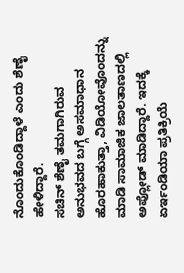ನೊಂದುಕೊಂಡಿದ್ದಾಳೆ ಎಂದು ಶೆಣೈ ಹೇಳಿದ್ದಾರೆ.
ಸಚಿನ್ ಶೆಣೈ ತಮಗಾಗಿರುವ ಅನುಭವದ ಬಗ್ಗೆ ಅಸಮಾಧಾನ ಹೊರಹಾಕುತ್ತಾ, ವಿಡಿಯೋವೊಂದನ್ನು ಮಾಡಿ ಸಾಮಾಜಿಕ ಜಾಲತಾಣದಲ್ಲಿ ಅಪ್ಲೋಡ್ ಮಾಡಿದ್ದಾರೆ. ಇದಕ್ಕೆ ಏರ್ಇಂಡಿಯಾ ಪ್ರತಿಕ್ರಿಯೆ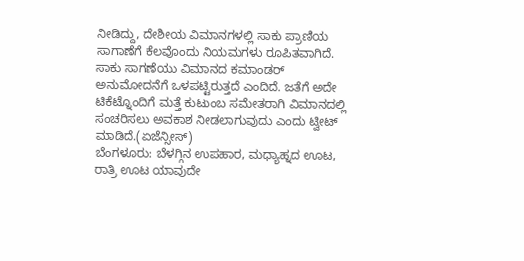ನೀಡಿದ್ದು, ದೇಶೀಯ ವಿಮಾನಗಳಲ್ಲಿ ಸಾಕು ಪ್ರಾಣಿಯ ಸಾಗಾಣೆಗೆ ಕೆಲವೊಂದು ನಿಯಮಗಳು ರೂಪಿತವಾಗಿದೆ. ಸಾಕು ಸಾಗಣೆಯು ವಿಮಾನದ ಕಮಾಂಡರ್ ಅನುಮೋದನೆಗೆ ಒಳಪಟ್ಟಿರುತ್ತದೆ ಎಂದಿದೆ. ಜತೆಗೆ ಅದೇ ಟಿಕೆಟ್ನೊಂದಿಗೆ ಮತ್ತೆ ಕುಟುಂಬ ಸಮೇತರಾಗಿ ವಿಮಾನದಲ್ಲಿ ಸಂಚರಿಸಲು ಅವಕಾಶ ನೀಡಲಾಗುವುದು ಎಂದು ಟ್ವೀಟ್ ಮಾಡಿದೆ.(ಏಜೆನ್ಸೀಸ್)
ಬೆಂಗಳೂರು: ಬೆಳಗ್ಗಿನ ಉಪಹಾರ, ಮಧ್ಯಾಹ್ನದ ಊಟ, ರಾತ್ರಿ ಊಟ ಯಾವುದೇ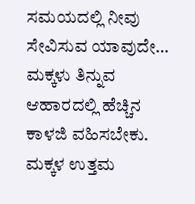ಸಮಯದಲ್ಲಿ ನೀವು ಸೇವಿಸುವ ಯಾವುದೇ…
ಮಕ್ಕಳು ತಿನ್ನುವ ಆಹಾರದಲ್ಲಿ ಹೆಚ್ಚಿನ ಕಾಳಜಿ ವಹಿಸಬೇಕು. ಮಕ್ಕಳ ಉತ್ತಮ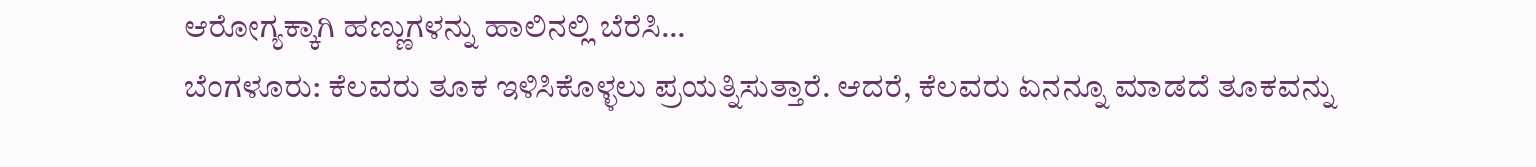ಆರೋಗ್ಯಕ್ಕಾಗಿ ಹಣ್ಣುಗಳನ್ನು ಹಾಲಿನಲ್ಲಿ ಬೆರೆಸಿ…
ಬೆಂಗಳೂರು: ಕೆಲವರು ತೂಕ ಇಳಿಸಿಕೊಳ್ಳಲು ಪ್ರಯತ್ನಿಸುತ್ತಾರೆ. ಆದರೆ, ಕೆಲವರು ಏನನ್ನೂ ಮಾಡದೆ ತೂಕವನ್ನು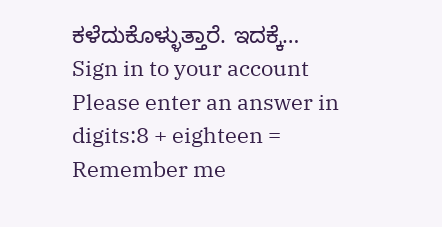ಕಳೆದುಕೊಳ್ಳುತ್ತಾರೆ. ಇದಕ್ಕೆ…
Sign in to your account
Please enter an answer in digits:8 + eighteen =
Remember me